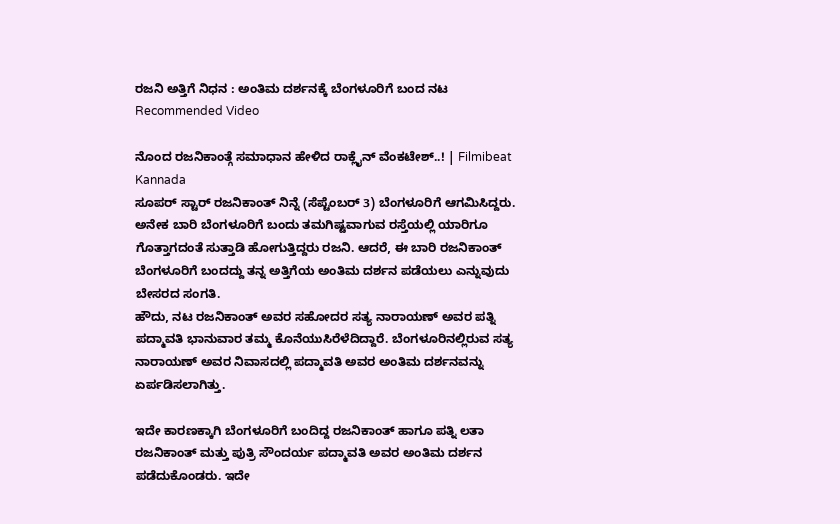ರಜನಿ ಅತ್ತಿಗೆ ನಿಧನ : ಅಂತಿಮ ದರ್ಶನಕ್ಕೆ ಬೆಂಗಳೂರಿಗೆ ಬಂದ ನಟ
Recommended Video

ನೊಂದ ರಜನಿಕಾಂತ್ಗೆ ಸಮಾಧಾನ ಹೇಳಿದ ರಾಕ್ಲೈನ್ ವೆಂಕಟೇಶ್..! | Filmibeat Kannada
ಸೂಪರ್ ಸ್ಟಾರ್ ರಜನಿಕಾಂತ್ ನಿನ್ನೆ (ಸೆಪ್ಟೆಂಬರ್ 3) ಬೆಂಗಳೂರಿಗೆ ಆಗಮಿಸಿದ್ದರು. ಅನೇಕ ಬಾರಿ ಬೆಂಗಳೂರಿಗೆ ಬಂದು ತಮಗಿಷ್ಟವಾಗುವ ರಸ್ತೆಯಲ್ಲಿ ಯಾರಿಗೂ ಗೊತ್ತಾಗದಂತೆ ಸುತ್ತಾಡಿ ಹೋಗುತ್ತಿದ್ದರು ರಜನಿ. ಆದರೆ, ಈ ಬಾರಿ ರಜನಿಕಾಂತ್ ಬೆಂಗಳೂರಿಗೆ ಬಂದದ್ದು ತನ್ನ ಅತ್ತಿಗೆಯ ಅಂತಿಮ ದರ್ಶನ ಪಡೆಯಲು ಎನ್ನುವುದು ಬೇಸರದ ಸಂಗತಿ.
ಹೌದು, ನಟ ರಜನಿಕಾಂತ್ ಅವರ ಸಹೋದರ ಸತ್ಯ ನಾರಾಯಣ್ ಅವರ ಪತ್ನಿ ಪದ್ಮಾವತಿ ಭಾನುವಾರ ತಮ್ಮ ಕೊನೆಯುಸಿರೆಳೆದಿದ್ದಾರೆ. ಬೆಂಗಳೂರಿನಲ್ಲಿರುವ ಸತ್ಯ ನಾರಾಯಣ್ ಅವರ ನಿವಾಸದಲ್ಲಿ ಪದ್ಮಾವತಿ ಅವರ ಅಂತಿಮ ದರ್ಶನವನ್ನು ಏರ್ಪಡಿಸಲಾಗಿತ್ತು.

ಇದೇ ಕಾರಣಕ್ಕಾಗಿ ಬೆಂಗಳೂರಿಗೆ ಬಂದಿದ್ದ ರಜನಿಕಾಂತ್ ಹಾಗೂ ಪತ್ನಿ ಲತಾ ರಜನಿಕಾಂತ್ ಮತ್ತು ಪುತ್ರಿ ಸೌಂದರ್ಯ ಪದ್ಮಾವತಿ ಅವರ ಅಂತಿಮ ದರ್ಶನ ಪಡೆದುಕೊಂಡರು. ಇದೇ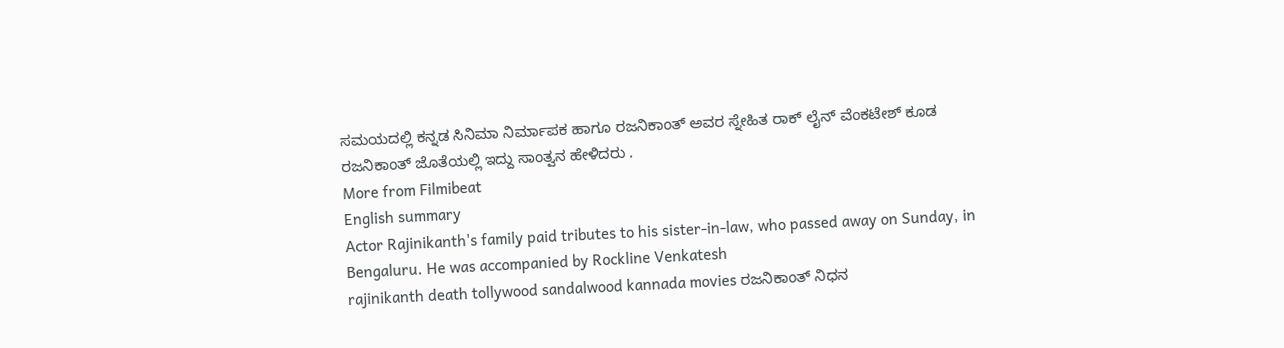ಸಮಯದಲ್ಲಿ ಕನ್ನಡ ಸಿನಿಮಾ ನಿರ್ಮಾಪಕ ಹಾಗೂ ರಜನಿಕಾಂತ್ ಅವರ ಸ್ನೇಹಿತ ರಾಕ್ ಲೈನ್ ವೆಂಕಟೇಶ್ ಕೂಡ ರಜನಿಕಾಂತ್ ಜೊತೆಯಲ್ಲಿ ಇದ್ದು ಸಾಂತ್ವನ ಹೇಳಿದರು .
More from Filmibeat
English summary
Actor Rajinikanth's family paid tributes to his sister-in-law, who passed away on Sunday, in Bengaluru. He was accompanied by Rockline Venkatesh
rajinikanth death tollywood sandalwood kannada movies ರಜನಿಕಾಂತ್ ನಿಧನ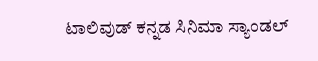ಟಾಲಿವುಡ್ ಕನ್ನಡ ಸಿನಿಮಾ ಸ್ಯಾಂಡಲ್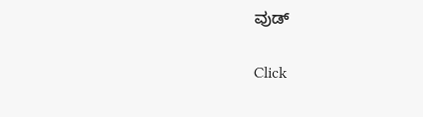ವುಡ್


Click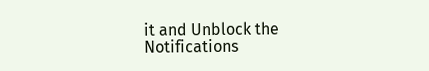it and Unblock the Notifications